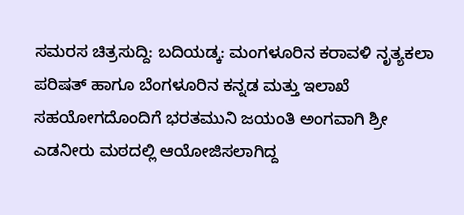ಸಮರಸ ಚಿತ್ರಸುದ್ದಿ: ಬದಿಯಡ್ಕ: ಮಂಗಳೂರಿನ ಕರಾವಳಿ ನೃತ್ಯಕಲಾ ಪರಿಷತ್ ಹಾಗೂ ಬೆಂಗಳೂರಿನ ಕನ್ನಡ ಮತ್ತು ಇಲಾಖೆ ಸಹಯೋಗದೊಂದಿಗೆ ಭರತಮುನಿ ಜಯಂತಿ ಅಂಗವಾಗಿ ಶ್ರೀ ಎಡನೀರು ಮಠದಲ್ಲಿ ಆಯೋಜಿಸಲಾಗಿದ್ದ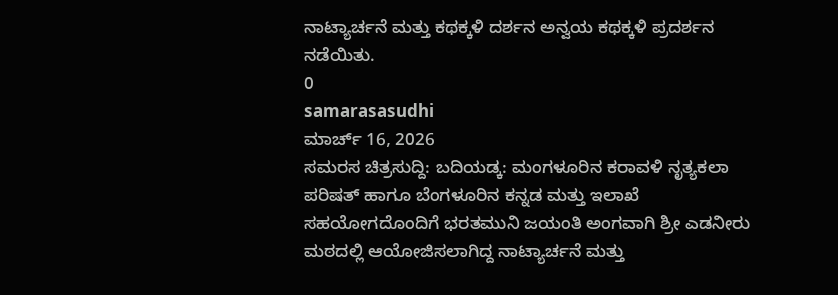ನಾಟ್ಯಾರ್ಚನೆ ಮತ್ತು ಕಥಕ್ಕಳಿ ದರ್ಶನ ಅನ್ವಯ ಕಥಕ್ಕಳಿ ಪ್ರದರ್ಶನ ನಡೆಯಿತು.
0
samarasasudhi
ಮಾರ್ಚ್ 16, 2026
ಸಮರಸ ಚಿತ್ರಸುದ್ದಿ: ಬದಿಯಡ್ಕ: ಮಂಗಳೂರಿನ ಕರಾವಳಿ ನೃತ್ಯಕಲಾ ಪರಿಷತ್ ಹಾಗೂ ಬೆಂಗಳೂರಿನ ಕನ್ನಡ ಮತ್ತು ಇಲಾಖೆ ಸಹಯೋಗದೊಂದಿಗೆ ಭರತಮುನಿ ಜಯಂತಿ ಅಂಗವಾಗಿ ಶ್ರೀ ಎಡನೀರು ಮಠದಲ್ಲಿ ಆಯೋಜಿಸಲಾಗಿದ್ದ ನಾಟ್ಯಾರ್ಚನೆ ಮತ್ತು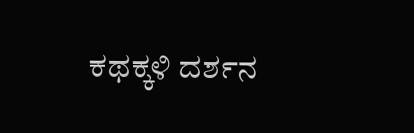ಕಥಕ್ಕಳಿ ದರ್ಶನ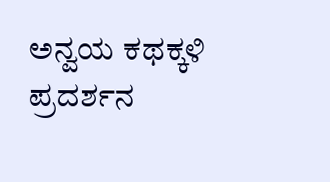ಅನ್ವಯ ಕಥಕ್ಕಳಿ ಪ್ರದರ್ಶನ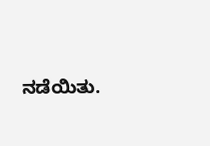ನಡೆಯಿತು.